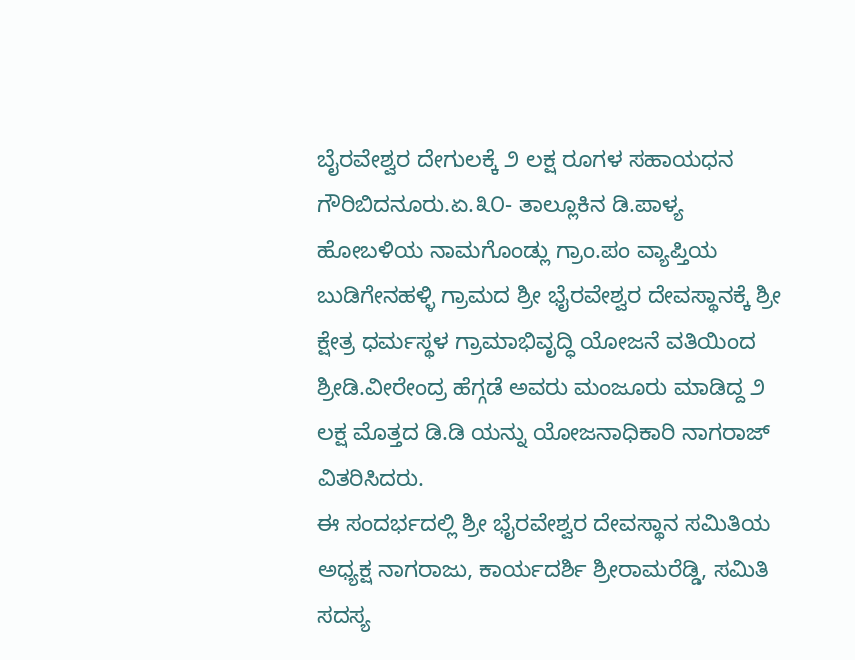ಬೈರವೇಶ್ವರ ದೇಗುಲಕ್ಕೆ ೨ ಲಕ್ಷ ರೂಗಳ ಸಹಾಯಧನ
ಗೌರಿಬಿದನೂರು.ಏ.೩೦- ತಾಲ್ಲೂಕಿನ ಡಿ.ಪಾಳ್ಯ ಹೋಬಳಿಯ ನಾಮಗೊಂಡ್ಲು ಗ್ರಾಂ.ಪಂ ವ್ಯಾಪ್ತಿಯ ಬುಡಿಗೇನಹಳ್ಳಿ ಗ್ರಾಮದ ಶ್ರೀ ಭೈರವೇಶ್ವರ ದೇವಸ್ಥಾನಕ್ಕೆ ಶ್ರೀ ಕ್ಷೇತ್ರ ಧರ್ಮಸ್ಥಳ ಗ್ರಾಮಾಭಿವೃದ್ಧಿ ಯೋಜನೆ ವತಿಯಿಂದ ಶ್ರೀಡಿ.ವೀರೇಂದ್ರ ಹೆಗ್ಗಡೆ ಅವರು ಮಂಜೂರು ಮಾಡಿದ್ದ ೨ ಲಕ್ಷ ಮೊತ್ತದ ಡಿ.ಡಿ ಯನ್ನು ಯೋಜನಾಧಿಕಾರಿ ನಾಗರಾಜ್ ವಿತರಿಸಿದರು.
ಈ ಸಂದರ್ಭದಲ್ಲಿ ಶ್ರೀ ಭೈರವೇಶ್ವರ ದೇವಸ್ಥಾನ ಸಮಿತಿಯ ಅಧ್ಯಕ್ಷ ನಾಗರಾಜು, ಕಾರ್ಯದರ್ಶಿ ಶ್ರೀರಾಮರೆಡ್ಡಿ, ಸಮಿತಿ ಸದಸ್ಯ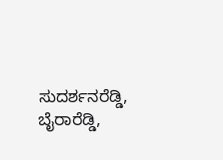ಸುದರ್ಶನರೆಡ್ಡಿ, ಬೈರಾರೆಡ್ಡಿ,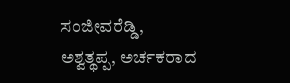ಸಂಜೀವರೆಡ್ಡಿ, ಅಶ್ವತ್ಥಪ್ಪ, ಅರ್ಚಕರಾದ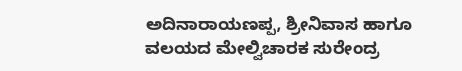ಅದಿನಾರಾಯಣಪ್ಪ, ಶ್ರೀನಿವಾಸ ಹಾಗೂ ವಲಯದ ಮೇಲ್ವಿಚಾರಕ ಸುರೇಂದ್ರ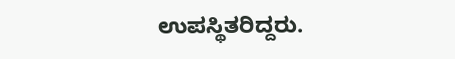ಉಪಸ್ಥಿತರಿದ್ದರು.